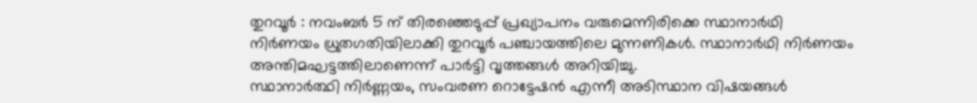തുറവൂർ : നവംബർ 5 ന് തിരഞ്ഞെടുപ്പ് പ്രഖ്യാപനം വരുമെന്നിരിക്കെ സ്ഥാനാർഥി നിർണയം ധ്രുതഗതിയിലാക്കി തുറവൂർ പഞ്ചായത്തിലെ മുന്നണികൾ. സ്ഥാനാർഥി നിർണയം അന്തിമഘട്ടത്തിലാണെന്ന് പാർട്ടി വൃത്തങ്ങൾ അറിയിച്ചു.
സ്ഥാനാർത്ഥി നിർണ്ണയം, സംവരണ റൊട്ടേഷൻ എന്നീ അടിസ്ഥാന വിഷയങ്ങൾ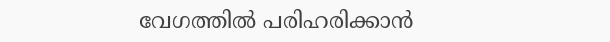വേഗത്തിൽ പരിഹരിക്കാൻ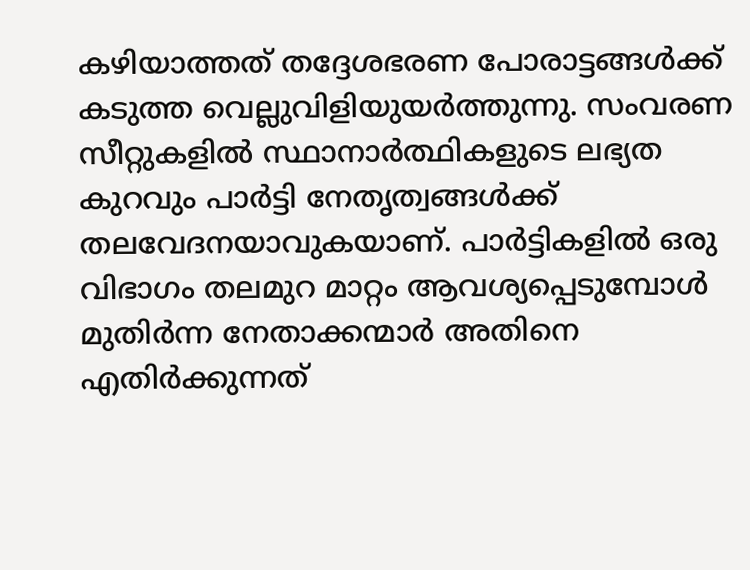കഴിയാത്തത് തദ്ദേശഭരണ പോരാട്ടങ്ങൾക്ക് കടുത്ത വെല്ലുവിളിയുയർത്തുന്നു. സംവരണ സീറ്റുകളിൽ സ്ഥാനാർത്ഥികളുടെ ലഭ്യത കുറവും പാർട്ടി നേതൃത്വങ്ങൾക്ക് തലവേദനയാവുകയാണ്. പാർട്ടികളിൽ ഒരു വിഭാഗം തലമുറ മാറ്റം ആവശ്യപ്പെടുമ്പോൾ മുതിർന്ന നേതാക്കന്മാർ അതിനെ എതിർക്കുന്നത്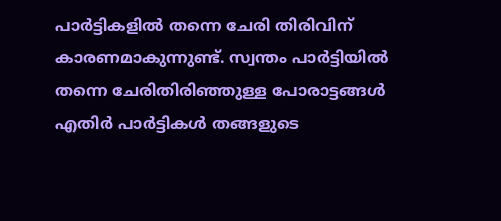പാർട്ടികളിൽ തന്നെ ചേരി തിരിവിന് കാരണമാകുന്നുണ്ട്. സ്വന്തം പാർട്ടിയിൽ തന്നെ ചേരിതിരിഞ്ഞുള്ള പോരാട്ടങ്ങൾ എതിർ പാർട്ടികൾ തങ്ങളുടെ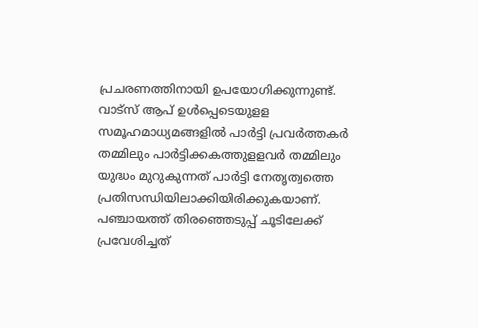പ്രചരണത്തിനായി ഉപയോഗിക്കുന്നുണ്ട്. വാട്സ് ആപ് ഉൾപ്പെടെയുളള സമൂഹമാധ്യമങ്ങളിൽ പാർട്ടി പ്രവർത്തകർ തമ്മിലും പാർട്ടിക്കകത്തുളളവർ തമ്മിലും യുദ്ധം മുറുകുന്നത് പാർട്ടി നേതൃത്വത്തെ പ്രതിസന്ധിയിലാക്കിയിരിക്കുകയാണ്.
പഞ്ചായത്ത് തിരഞ്ഞെടുപ്പ് ചൂടിലേക്ക് പ്രവേശിച്ചത്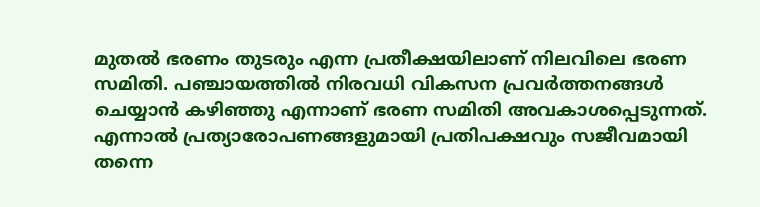മുതൽ ഭരണം തുടരും എന്ന പ്രതീക്ഷയിലാണ് നിലവിലെ ഭരണ സമിതി. പഞ്ചായത്തിൽ നിരവധി വികസന പ്രവർത്തനങ്ങൾ ചെയ്യാൻ കഴിഞ്ഞു എന്നാണ് ഭരണ സമിതി അവകാശപ്പെടുന്നത്. എന്നാൽ പ്രത്യാരോപണങ്ങളുമായി പ്രതിപക്ഷവും സജീവമായി തന്നെ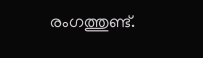രംഗത്തുണ്ട്.